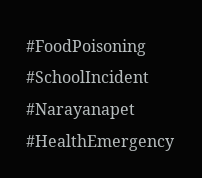#FoodPoisoning #SchoolIncident #Narayanapet #HealthEmergency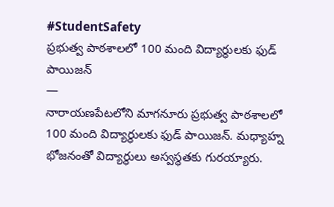#StudentSafety
ప్రభుత్వ పాఠశాలలో 100 మంది విద్యార్థులకు ఫుడ్ పాయిజన్
—
నారాయణపేటలోని మాగనూరు ప్రభుత్వ పాఠశాలలో 100 మంది విద్యార్థులకు ఫుడ్ పాయిజన్. మధ్యాహ్న భోజనంతో విద్యార్థులు అస్వస్థతకు గురయ్యారు.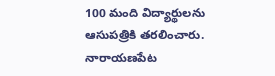100 మంది విద్యార్థులను ఆసుపత్రికి తరలించారు. నారాయణపేట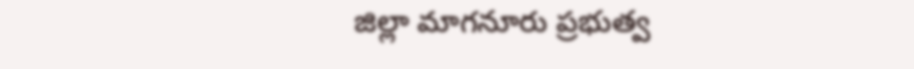జిల్లా మాగనూరు ప్రభుత్వ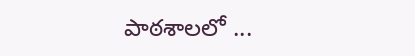పాఠశాలలో ...